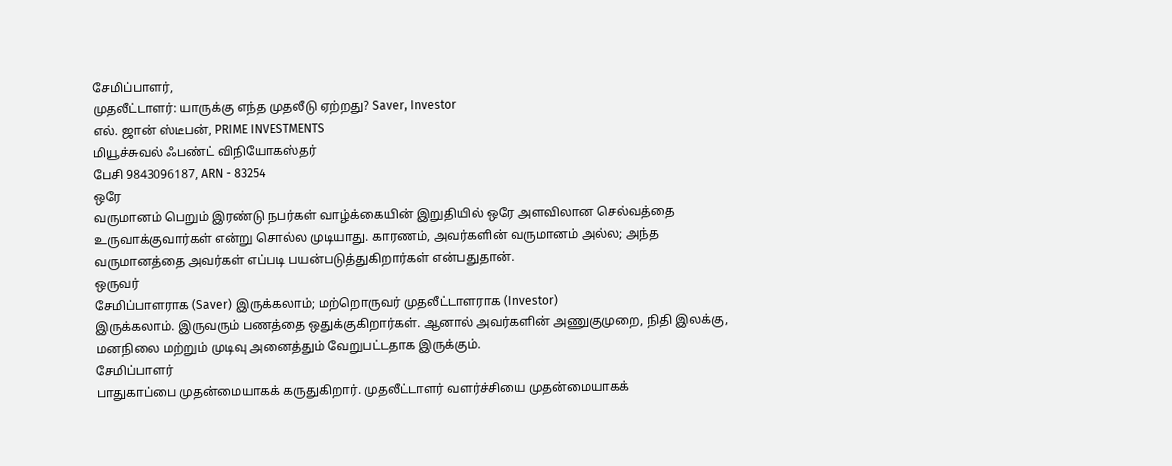சேமிப்பாளர்,
முதலீட்டாளர்: யாருக்கு எந்த முதலீடு ஏற்றது? Saver, Investor
எல். ஜான் ஸ்டீபன், PRIME INVESTMENTS
மியூச்சுவல் ஃபண்ட் விநியோகஸ்தர்
பேசி 9843096187, ARN - 83254
ஒரே
வருமானம் பெறும் இரண்டு நபர்கள் வாழ்க்கையின் இறுதியில் ஒரே அளவிலான செல்வத்தை
உருவாக்குவார்கள் என்று சொல்ல முடியாது. காரணம், அவர்களின் வருமானம் அல்ல; அந்த
வருமானத்தை அவர்கள் எப்படி பயன்படுத்துகிறார்கள் என்பதுதான்.
ஒருவர்
சேமிப்பாளராக (Saver) இருக்கலாம்; மற்றொருவர் முதலீட்டாளராக (Investor)
இருக்கலாம். இருவரும் பணத்தை ஒதுக்குகிறார்கள். ஆனால் அவர்களின் அணுகுமுறை, நிதி இலக்கு,
மனநிலை மற்றும் முடிவு அனைத்தும் வேறுபட்டதாக இருக்கும்.
சேமிப்பாளர்
பாதுகாப்பை முதன்மையாகக் கருதுகிறார். முதலீட்டாளர் வளர்ச்சியை முதன்மையாகக்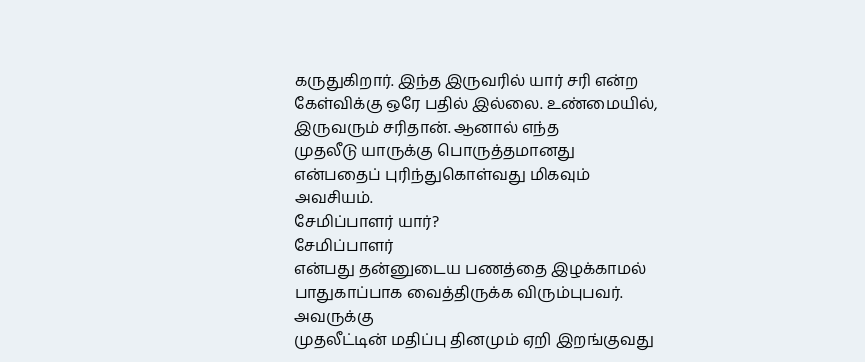கருதுகிறார். இந்த இருவரில் யார் சரி என்ற கேள்விக்கு ஒரே பதில் இல்லை. உண்மையில்,
இருவரும் சரிதான். ஆனால் எந்த
முதலீடு யாருக்கு பொருத்தமானது என்பதைப் புரிந்துகொள்வது மிகவும் அவசியம்.
சேமிப்பாளர் யார்?
சேமிப்பாளர்
என்பது தன்னுடைய பணத்தை இழக்காமல் பாதுகாப்பாக வைத்திருக்க விரும்புபவர். அவருக்கு
முதலீட்டின் மதிப்பு தினமும் ஏறி இறங்குவது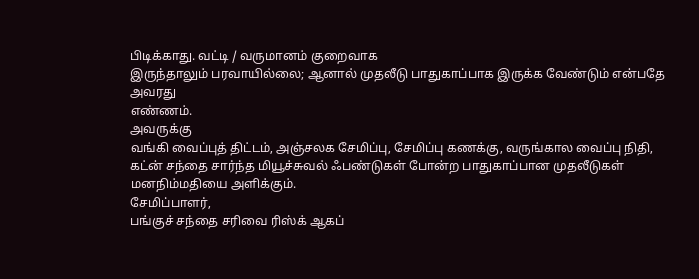பிடிக்காது. வட்டி / வருமானம் குறைவாக
இருந்தாலும் பரவாயில்லை; ஆனால் முதலீடு பாதுகாப்பாக இருக்க வேண்டும் என்பதே அவரது
எண்ணம்.
அவருக்கு
வங்கி வைப்புத் திட்டம், அஞ்சலக சேமிப்பு, சேமிப்பு கணக்கு, வருங்கால வைப்பு நிதி,
கட்ன் சந்தை சார்ந்த மியூச்சுவல் ஃபண்டுகள் போன்ற பாதுகாப்பான முதலீடுகள்
மனநிம்மதியை அளிக்கும்.
சேமிப்பாளர்,
பங்குச் சந்தை சரிவை ரிஸ்க் ஆகப்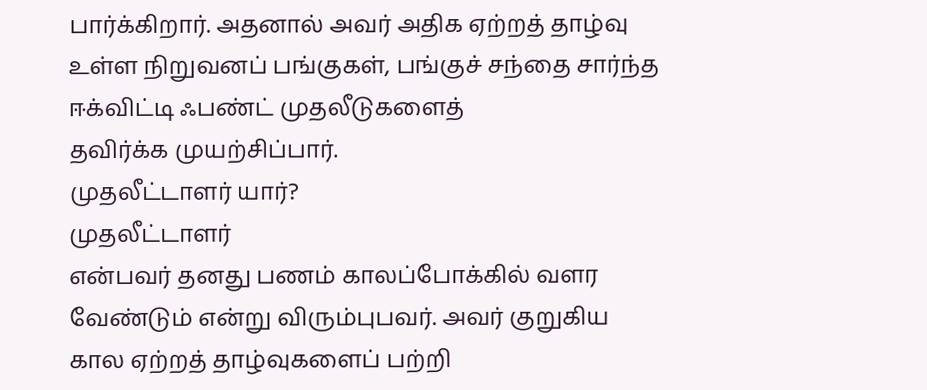பார்க்கிறார். அதனால் அவர் அதிக ஏற்றத் தாழ்வு
உள்ள நிறுவனப் பங்குகள், பங்குச் சந்தை சார்ந்த ஈக்விட்டி ஃபண்ட் முதலீடுகளைத்
தவிர்க்க முயற்சிப்பார்.
முதலீட்டாளர் யார்?
முதலீட்டாளர்
என்பவர் தனது பணம் காலப்போக்கில் வளர வேண்டும் என்று விரும்புபவர். அவர் குறுகிய
கால ஏற்றத் தாழ்வுகளைப் பற்றி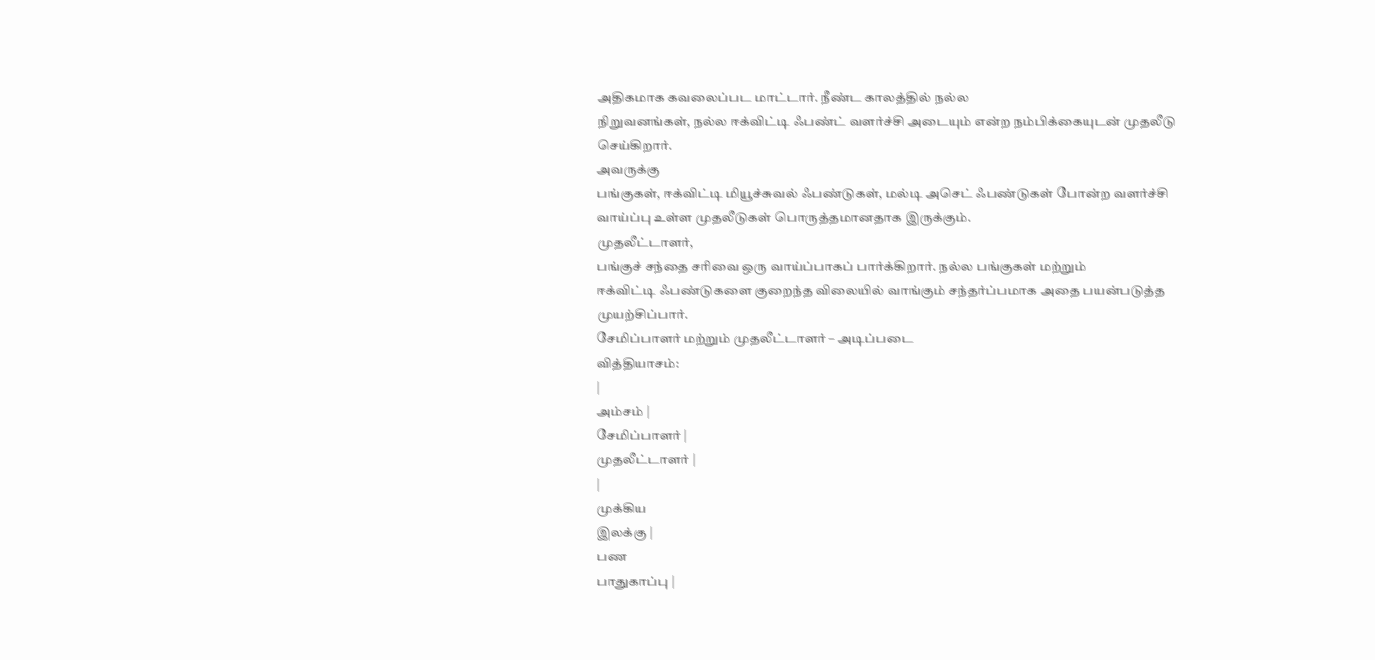அதிகமாக கவலைப்பட மாட்டார். நீண்ட காலத்தில் நல்ல
நிறுவனங்கள், நல்ல ஈக்விட்டி ஃபண்ட் வளர்ச்சி அடையும் என்ற நம்பிக்கையுடன் முதலீடு
செய்கிறார்.
அவருக்கு
பங்குகள், ஈக்விட்டி மியூச்சுவல் ஃபண்டுகள், மல்டி அசெட் ஃபண்டுகள் போன்ற வளர்ச்சி
வாய்ப்பு உள்ள முதலீடுகள் பொருத்தமானதாக இருக்கும்.
முதலீட்டாளர்,
பங்குச் சந்தை சரிவை ஒரு வாய்ப்பாகப் பார்க்கிறார். நல்ல பங்குகள் மற்றும்
ஈக்விட்டி ஃபண்டுகளை குறைந்த விலையில் வாங்கும் சந்தர்ப்பமாக அதை பயன்படுத்த
முயற்சிப்பார்.
சேமிப்பாளர் மற்றும் முதலீட்டாளர் – அடிப்படை
வித்தியாசம்:
|
அம்சம் |
சேமிப்பாளர் |
முதலீட்டாளர் |
|
முக்கிய
இலக்கு |
பண
பாதுகாப்பு |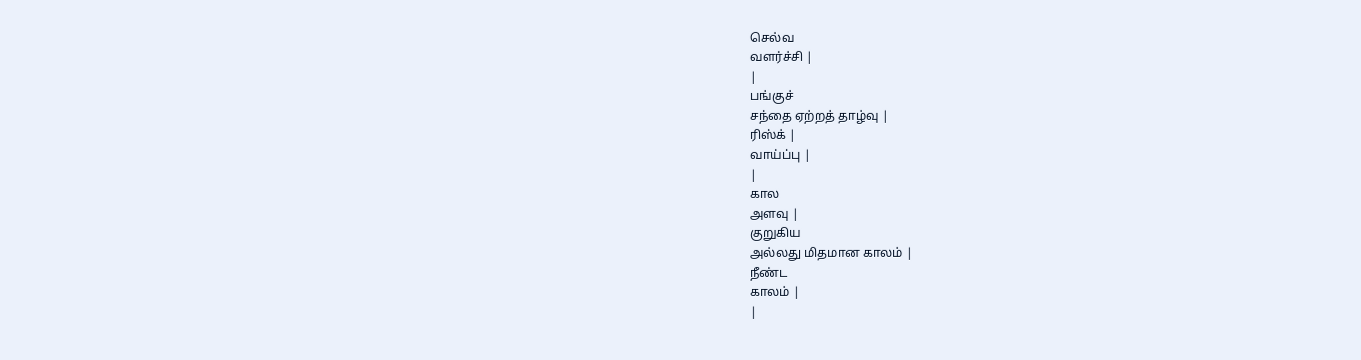செல்வ
வளர்ச்சி |
|
பங்குச்
சந்தை ஏற்றத் தாழ்வு |
ரிஸ்க் |
வாய்ப்பு |
|
கால
அளவு |
குறுகிய
அல்லது மிதமான காலம் |
நீண்ட
காலம் |
|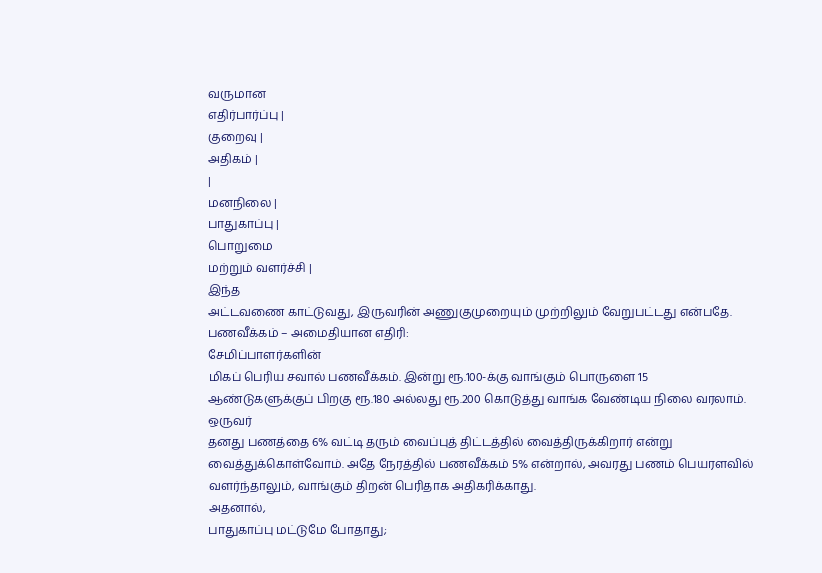வருமான
எதிர்பார்ப்பு |
குறைவு |
அதிகம் |
|
மனநிலை |
பாதுகாப்பு |
பொறுமை
மற்றும் வளர்ச்சி |
இந்த
அட்டவணை காட்டுவது, இருவரின் அணுகுமுறையும் முற்றிலும் வேறுபட்டது என்பதே.
பணவீக்கம் – அமைதியான எதிரி:
சேமிப்பாளர்களின்
மிகப் பெரிய சவால் பணவீக்கம். இன்று ரூ.100-க்கு வாங்கும் பொருளை 15
ஆண்டுகளுக்குப் பிறகு ரூ.180 அல்லது ரூ.200 கொடுத்து வாங்க வேண்டிய நிலை வரலாம்.
ஒருவர்
தனது பணத்தை 6% வட்டி தரும் வைப்புத் திட்டத்தில் வைத்திருக்கிறார் என்று
வைத்துக்கொள்வோம். அதே நேரத்தில் பணவீக்கம் 5% என்றால், அவரது பணம் பெயரளவில்
வளர்ந்தாலும், வாங்கும் திறன் பெரிதாக அதிகரிக்காது.
அதனால்,
பாதுகாப்பு மட்டுமே போதாது;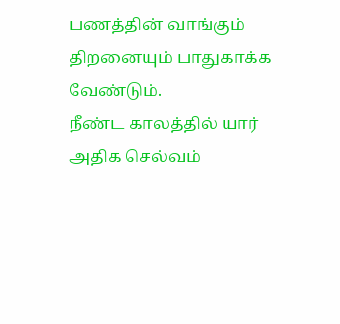பணத்தின் வாங்கும் திறனையும் பாதுகாக்க வேண்டும்.
நீண்ட காலத்தில் யார் அதிக செல்வம்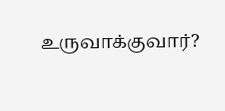உருவாக்குவார்?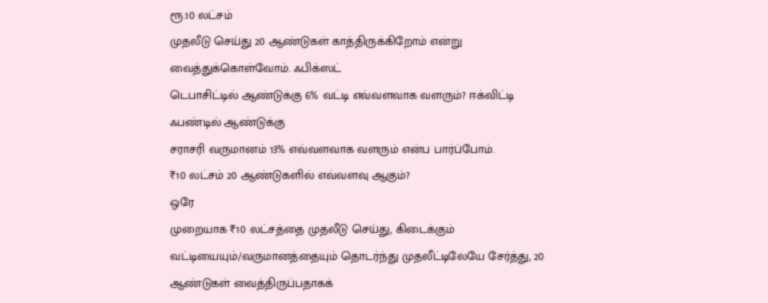ரூ.10 லட்சம்
முதலீடு செய்து 20 ஆண்டுகள் காத்திருக்கிறோம் என்று வைத்துக்கொள்வோம். ஃபிக்ஸட்
டெபாசிட்டில் ஆண்டுக்கு 6% வட்டி எவ்வளவாக வளரும்? ஈக்விட்டி ஃபண்டில் ஆண்டுக்கு
சராசரி வருமானம் 13% எவ்வளவாக வளரும் என்ப பார்ப்போம்.
₹10 லட்சம் 20 ஆண்டுகளில் எவ்வளவு ஆகும்?
ஒரே
முறையாக ₹10 லட்சத்தை முதலீடு செய்து, கிடைக்கும்
வட்டியையும்/வருமானத்தையும் தொடர்ந்து முதலீட்டிலேயே சேர்த்து, 20 ஆண்டுகள் வைத்திருப்பதாகக்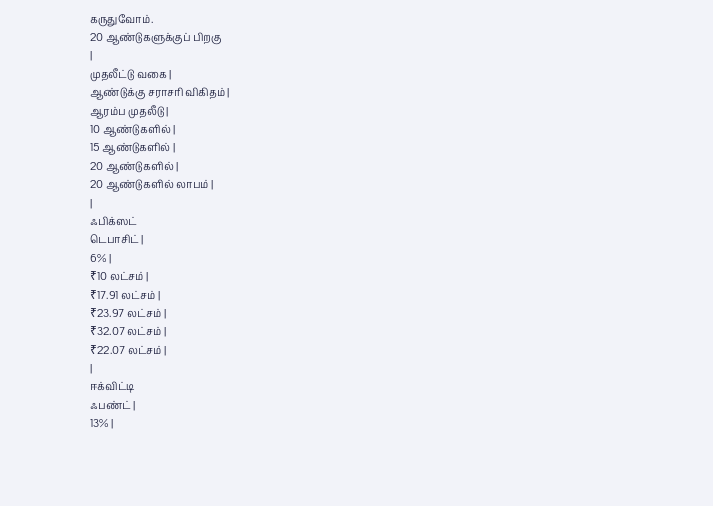கருதுவோம்.
20 ஆண்டுகளுக்குப் பிறகு
|
முதலீட்டு வகை |
ஆண்டுக்கு சராசரி விகிதம் |
ஆரம்ப முதலீடு |
10 ஆண்டுகளில் |
15 ஆண்டுகளில் |
20 ஆண்டுகளில் |
20 ஆண்டுகளில் லாபம் |
|
ஃபிக்ஸட்
டெபாசிட் |
6% |
₹10 லட்சம் |
₹17.91 லட்சம் |
₹23.97 லட்சம் |
₹32.07 லட்சம் |
₹22.07 லட்சம் |
|
ஈக்விட்டி
ஃபண்ட் |
13% |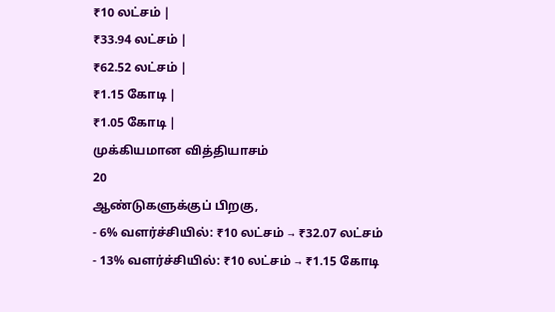₹10 லட்சம் |
₹33.94 லட்சம் |
₹62.52 லட்சம் |
₹1.15 கோடி |
₹1.05 கோடி |
முக்கியமான வித்தியாசம்
20
ஆண்டுகளுக்குப் பிறகு,
- 6% வளர்ச்சியில்: ₹10 லட்சம் → ₹32.07 லட்சம்
- 13% வளர்ச்சியில்: ₹10 லட்சம் → ₹1.15 கோடி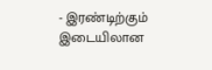- இரண்டிற்கும் இடையிலான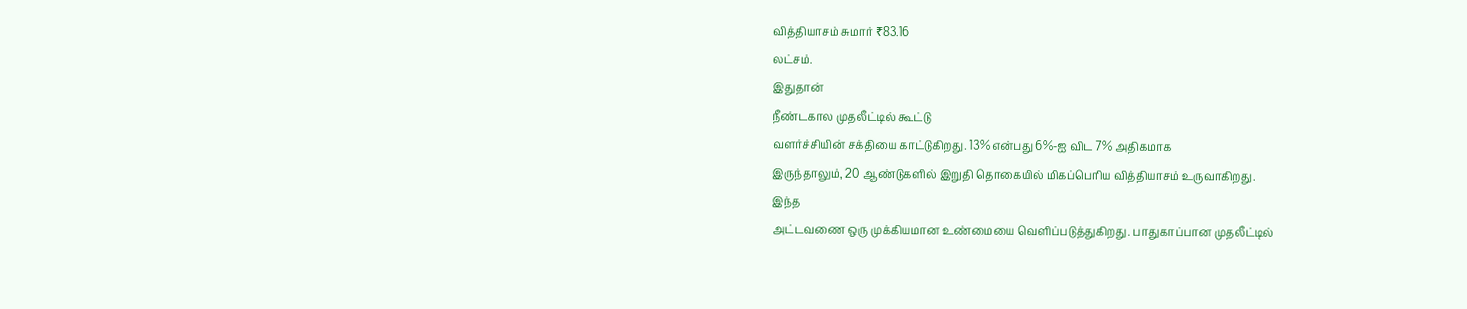வித்தியாசம் சுமார் ₹83.16
லட்சம்.
இதுதான்
நீண்டகால முதலீட்டில் கூட்டு
வளர்ச்சியின் சக்தியை காட்டுகிறது. 13% என்பது 6%-ஐ விட 7% அதிகமாக
இருந்தாலும், 20 ஆண்டுகளில் இறுதி தொகையில் மிகப்பெரிய வித்தியாசம் உருவாகிறது.
இந்த
அட்டவணை ஒரு முக்கியமான உண்மையை வெளிப்படுத்துகிறது. பாதுகாப்பான முதலீட்டில்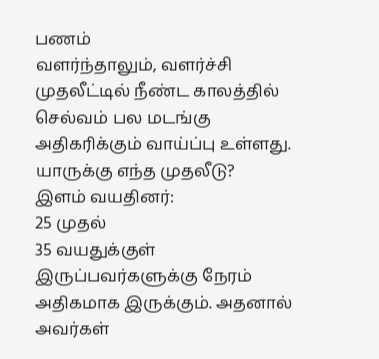பணம்
வளர்ந்தாலும், வளர்ச்சி முதலீட்டில் நீண்ட காலத்தில் செல்வம் பல மடங்கு
அதிகரிக்கும் வாய்ப்பு உள்ளது.
யாருக்கு எந்த முதலீடு?
இளம் வயதினர்:
25 முதல்
35 வயதுக்குள் இருப்பவர்களுக்கு நேரம் அதிகமாக இருக்கும். அதனால் அவர்கள்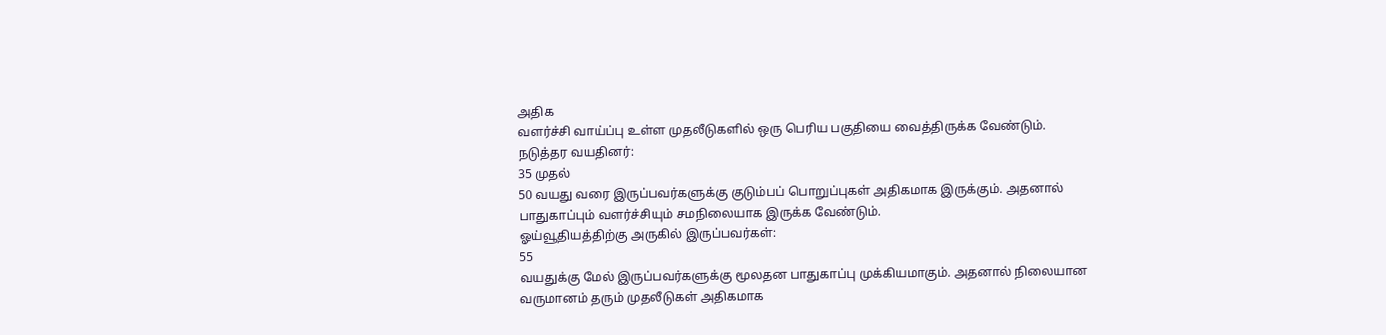அதிக
வளர்ச்சி வாய்ப்பு உள்ள முதலீடுகளில் ஒரு பெரிய பகுதியை வைத்திருக்க வேண்டும்.
நடுத்தர வயதினர்:
35 முதல்
50 வயது வரை இருப்பவர்களுக்கு குடும்பப் பொறுப்புகள் அதிகமாக இருக்கும். அதனால்
பாதுகாப்பும் வளர்ச்சியும் சமநிலையாக இருக்க வேண்டும்.
ஓய்வூதியத்திற்கு அருகில் இருப்பவர்கள்:
55
வயதுக்கு மேல் இருப்பவர்களுக்கு மூலதன பாதுகாப்பு முக்கியமாகும். அதனால் நிலையான
வருமானம் தரும் முதலீடுகள் அதிகமாக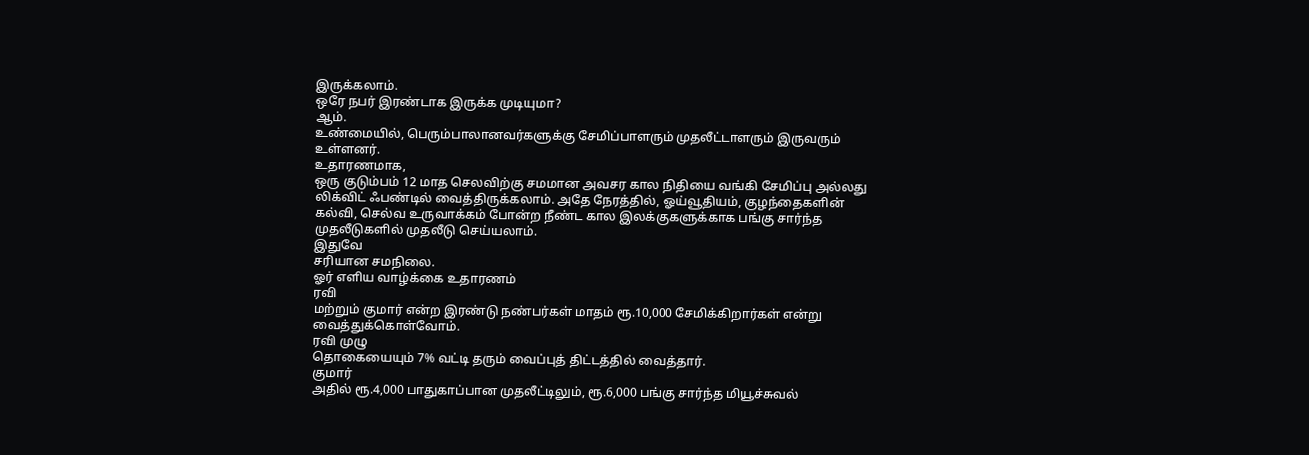இருக்கலாம்.
ஒரே நபர் இரண்டாக இருக்க முடியுமா?
ஆம்.
உண்மையில், பெரும்பாலானவர்களுக்கு சேமிப்பாளரும் முதலீட்டாளரும் இருவரும் உள்ளனர்.
உதாரணமாக,
ஒரு குடும்பம் 12 மாத செலவிற்கு சமமான அவசர கால நிதியை வங்கி சேமிப்பு அல்லது
லிக்விட் ஃபண்டில் வைத்திருக்கலாம். அதே நேரத்தில், ஓய்வூதியம், குழந்தைகளின்
கல்வி, செல்வ உருவாக்கம் போன்ற நீண்ட கால இலக்குகளுக்காக பங்கு சார்ந்த
முதலீடுகளில் முதலீடு செய்யலாம்.
இதுவே
சரியான சமநிலை.
ஓர் எளிய வாழ்க்கை உதாரணம்
ரவி
மற்றும் குமார் என்ற இரண்டு நண்பர்கள் மாதம் ரூ.10,000 சேமிக்கிறார்கள் என்று
வைத்துக்கொள்வோம்.
ரவி முழு
தொகையையும் 7% வட்டி தரும் வைப்புத் திட்டத்தில் வைத்தார்.
குமார்
அதில் ரூ.4,000 பாதுகாப்பான முதலீட்டிலும், ரூ.6,000 பங்கு சார்ந்த மியூச்சுவல்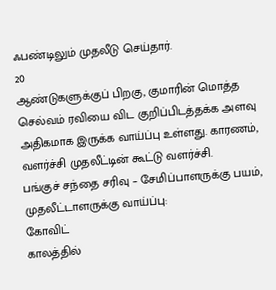ஃபண்டிலும் முதலீடு செய்தார்.
20
ஆண்டுகளுக்குப் பிறகு, குமாரின் மொத்த செல்வம் ரவியை விட குறிப்பிடத்தக்க அளவு
அதிகமாக இருக்க வாய்ப்பு உள்ளது. காரணம், வளர்ச்சி முதலீட்டின் கூட்டு வளர்ச்சி.
பங்குச் சந்தை சரிவு – சேமிப்பாளருக்கு பயம்,
முதலீட்டாளருக்கு வாய்ப்பு:
கோவிட்
காலத்தில்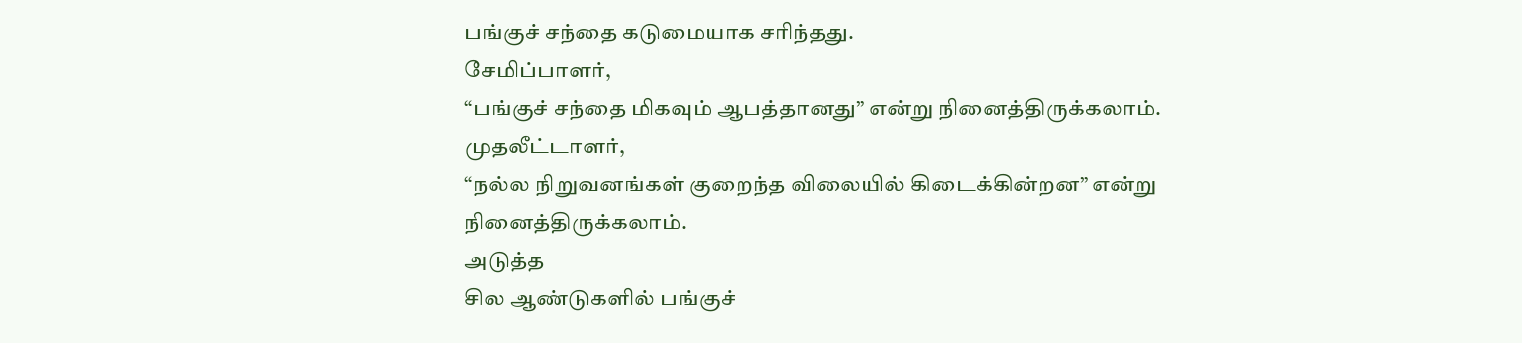பங்குச் சந்தை கடுமையாக சரிந்தது.
சேமிப்பாளர்,
“பங்குச் சந்தை மிகவும் ஆபத்தானது” என்று நினைத்திருக்கலாம்.
முதலீட்டாளர்,
“நல்ல நிறுவனங்கள் குறைந்த விலையில் கிடைக்கின்றன” என்று நினைத்திருக்கலாம்.
அடுத்த
சில ஆண்டுகளில் பங்குச்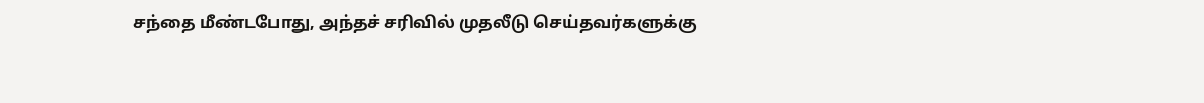சந்தை மீண்டபோது, அந்தச் சரிவில் முதலீடு செய்தவர்களுக்கு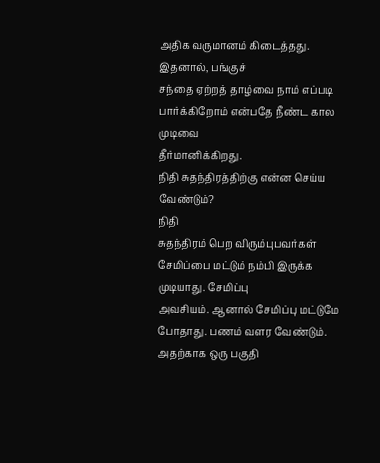அதிக வருமானம் கிடைத்தது.
இதனால், பங்குச்
சந்தை ஏற்றத் தாழ்வை நாம் எப்படி பார்க்கிறோம் என்பதே நீண்ட கால முடிவை
தீர்மானிக்கிறது.
நிதி சுதந்திரத்திற்கு என்ன செய்ய வேண்டும்?
நிதி
சுதந்திரம் பெற விரும்புபவர்கள் சேமிப்பை மட்டும் நம்பி இருக்க முடியாது. சேமிப்பு
அவசியம். ஆனால் சேமிப்பு மட்டுமே போதாது. பணம் வளர வேண்டும். அதற்காக ஒரு பகுதி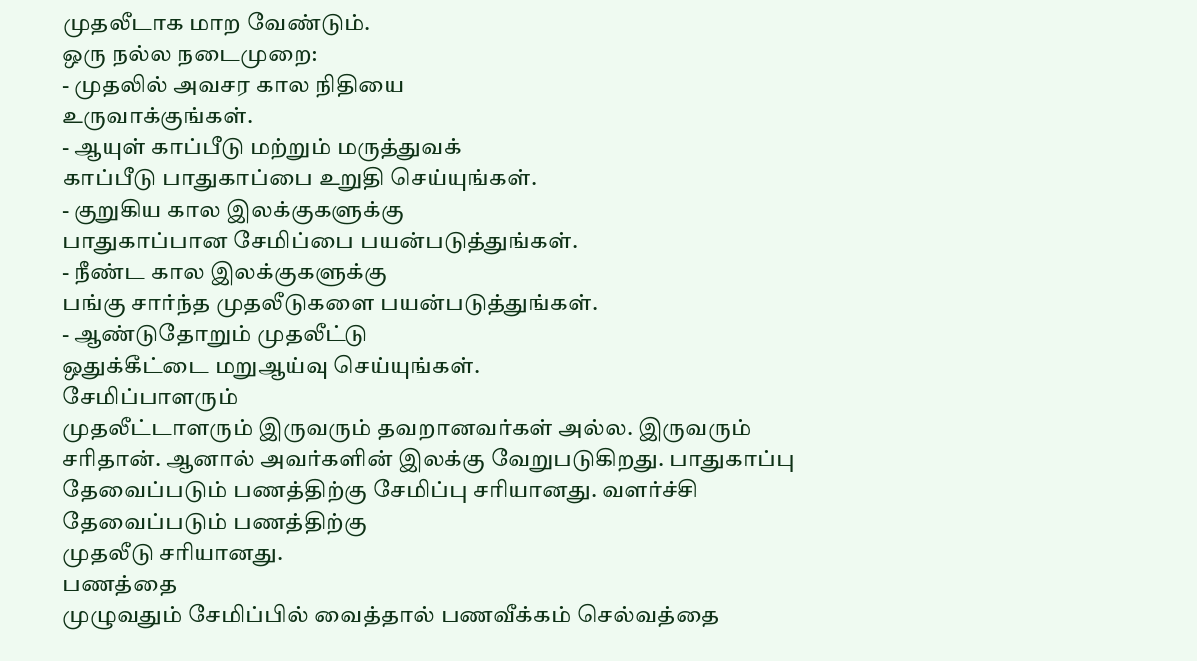முதலீடாக மாற வேண்டும்.
ஒரு நல்ல நடைமுறை:
- முதலில் அவசர கால நிதியை
உருவாக்குங்கள்.
- ஆயுள் காப்பீடு மற்றும் மருத்துவக்
காப்பீடு பாதுகாப்பை உறுதி செய்யுங்கள்.
- குறுகிய கால இலக்குகளுக்கு
பாதுகாப்பான சேமிப்பை பயன்படுத்துங்கள்.
- நீண்ட கால இலக்குகளுக்கு
பங்கு சார்ந்த முதலீடுகளை பயன்படுத்துங்கள்.
- ஆண்டுதோறும் முதலீட்டு
ஒதுக்கீட்டை மறுஆய்வு செய்யுங்கள்.
சேமிப்பாளரும்
முதலீட்டாளரும் இருவரும் தவறானவர்கள் அல்ல. இருவரும் சரிதான். ஆனால் அவர்களின் இலக்கு வேறுபடுகிறது. பாதுகாப்பு
தேவைப்படும் பணத்திற்கு சேமிப்பு சரியானது. வளர்ச்சி தேவைப்படும் பணத்திற்கு
முதலீடு சரியானது.
பணத்தை
முழுவதும் சேமிப்பில் வைத்தால் பணவீக்கம் செல்வத்தை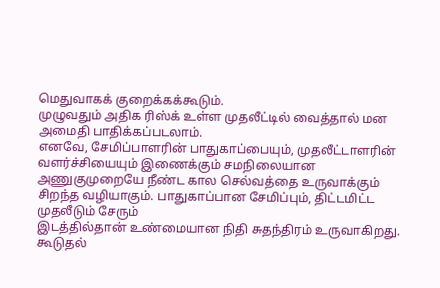மெதுவாகக் குறைக்கக்கூடும்.
முழுவதும் அதிக ரிஸ்க் உள்ள முதலீட்டில் வைத்தால் மன அமைதி பாதிக்கப்படலாம்.
எனவே, சேமிப்பாளரின் பாதுகாப்பையும், முதலீட்டாளரின்
வளர்ச்சியையும் இணைக்கும் சமநிலையான அணுகுமுறையே நீண்ட கால செல்வத்தை உருவாக்கும்
சிறந்த வழியாகும். பாதுகாப்பான சேமிப்பும், திட்டமிட்ட முதலீடும் சேரும்
இடத்தில்தான் உண்மையான நிதி சுதந்திரம் உருவாகிறது.
கூடுதல்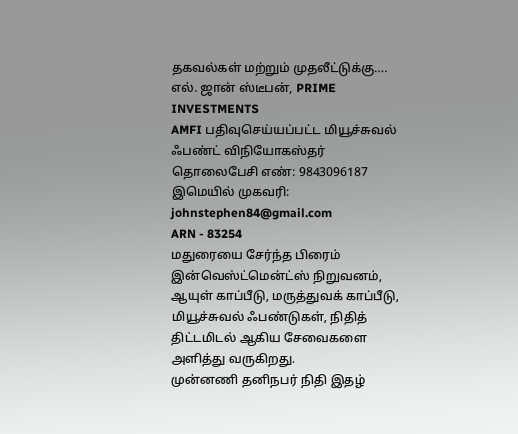தகவல்கள் மற்றும் முதலீட்டுக்கு….
எல். ஜான் ஸ்டீபன், PRIME INVESTMENTS
AMFI பதிவுசெய்யப்பட்ட மியூச்சுவல் ஃபண்ட் விநியோகஸ்தர்
தொலைபேசி எண்: 9843096187
இமெயில் முகவரி: johnstephen84@gmail.com
ARN - 83254
மதுரையை சேர்ந்த பிரைம் இன்வெஸ்ட்மென்ட்ஸ் நிறுவனம், ஆயுள் காப்பீடு, மருத்துவக் காப்பீடு,
மியூச்சுவல் ஃபண்டுகள், நிதித் திட்டமிடல் ஆகிய சேவைகளை அளித்து வருகிறது.
முன்னணி தனிநபர் நிதி இதழ்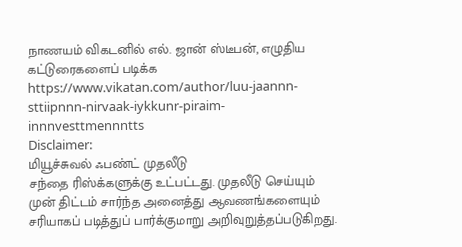நாணயம் விகடனில் எல். ஜான் ஸ்டீபன், எழுதிய கட்டுரைகளைப் படிக்க
https://www.vikatan.com/author/luu-jaannn-sttiipnnn-nirvaak-iykkunr-piraim-innnvesttmennntts
Disclaimer:
மியூச்சுவல் ஃபண்ட் முதலீடு
சந்தை ரிஸ்க்களுக்கு உட்பட்டது. முதலீடு செய்யும்
முன் திட்டம் சார்ந்த அனைத்து ஆவணங்களையும் சரியாகப் படித்துப் பார்க்குமாறு அறிவுறுத்தப்படுகிறது.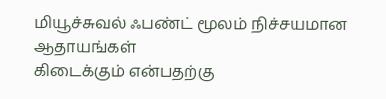மியூச்சுவல் ஃபண்ட் மூலம் நிச்சயமான ஆதாயங்கள்
கிடைக்கும் என்பதற்கு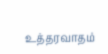உத்தரவாதம்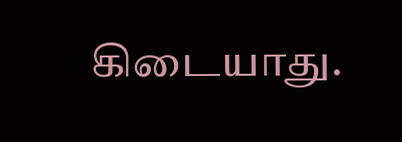கிடையாது.